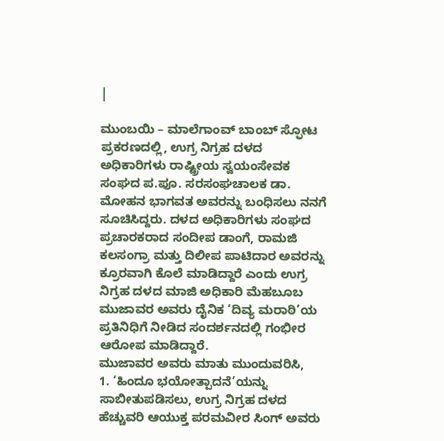|

ಮುಂಬಯಿ – ಮಾಲೆಗಾಂವ್ ಬಾಂಬ್ ಸ್ಫೋಟ ಪ್ರಕರಣದಲ್ಲಿ, ಉಗ್ರ ನಿಗ್ರಹ ದಳದ ಅಧಿಕಾರಿಗಳು ರಾಷ್ಟ್ರೀಯ ಸ್ವಯಂಸೇವಕ ಸಂಘದ ಪ.ಪೂ. ಸರಸಂಘಚಾಲಕ ಡಾ. ಮೋಹನ ಭಾಗವತ ಅವರನ್ನು ಬಂಧಿಸಲು ನನಗೆ ಸೂಚಿಸಿದ್ದರು. ದಳದ ಅಧಿಕಾರಿಗಳು ಸಂಘದ ಪ್ರಚಾರಕರಾದ ಸಂದೀಪ ಡಾಂಗೆ, ರಾಮಜಿ ಕಲಸಂಗ್ರಾ ಮತ್ತು ದಿಲೀಪ ಪಾಟಿದಾರ ಅವರನ್ನು ಕ್ರೂರವಾಗಿ ಕೊಲೆ ಮಾಡಿದ್ದಾರೆ ಎಂದು ಉಗ್ರ ನಿಗ್ರಹ ದಳದ ಮಾಜಿ ಅಧಿಕಾರಿ ಮೆಹಬೂಬ ಮುಜಾವರ ಅವರು ದೈನಿಕ ‘ದಿವ್ಯ ಮರಾಠಿ’ಯ ಪ್ರತಿನಿಧಿಗೆ ನೀಡಿದ ಸಂದರ್ಶನದಲ್ಲಿ ಗಂಭೀರ ಆರೋಪ ಮಾಡಿದ್ದಾರೆ.
ಮುಜಾವರ ಅವರು ಮಾತು ಮುಂದುವರಿಸಿ,
1. ‘ಹಿಂದೂ ಭಯೋತ್ಪಾದನೆ’ಯನ್ನು ಸಾಬೀತುಪಡಿಸಲು, ಉಗ್ರ ನಿಗ್ರಹ ದಳದ ಹೆಚ್ಚುವರಿ ಆಯುಕ್ತ ಪರಮವೀರ ಸಿಂಗ್ ಅವರು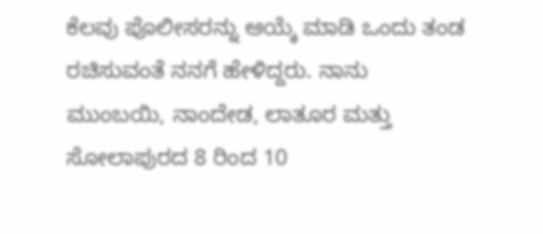ಕೆಲವು ಪೊಲೀಸರನ್ನು ಆಯ್ಕೆ ಮಾಡಿ ಒಂದು ತಂಡ ರಚಿಸುವಂತೆ ನನಗೆ ಹೇಳಿದ್ದರು. ನಾನು ಮುಂಬಯಿ, ನಾಂದೇಡ, ಲಾತೂರ ಮತ್ತು ಸೋಲಾಪುರದ 8 ರಿಂದ 10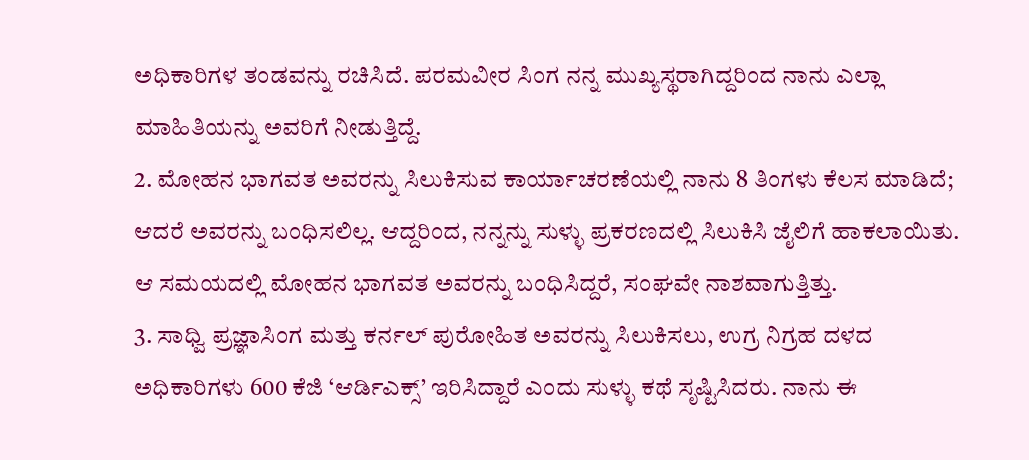ಅಧಿಕಾರಿಗಳ ತಂಡವನ್ನು ರಚಿಸಿದೆ. ಪರಮವೀರ ಸಿಂಗ ನನ್ನ ಮುಖ್ಯಸ್ಥರಾಗಿದ್ದರಿಂದ ನಾನು ಎಲ್ಲಾ ಮಾಹಿತಿಯನ್ನು ಅವರಿಗೆ ನೀಡುತ್ತಿದ್ದೆ.
2. ಮೋಹನ ಭಾಗವತ ಅವರನ್ನು ಸಿಲುಕಿಸುವ ಕಾರ್ಯಾಚರಣೆಯಲ್ಲಿ ನಾನು 8 ತಿಂಗಳು ಕೆಲಸ ಮಾಡಿದೆ; ಆದರೆ ಅವರನ್ನು ಬಂಧಿಸಲಿಲ್ಲ. ಆದ್ದರಿಂದ, ನನ್ನನ್ನು ಸುಳ್ಳು ಪ್ರಕರಣದಲ್ಲಿ ಸಿಲುಕಿಸಿ ಜೈಲಿಗೆ ಹಾಕಲಾಯಿತು. ಆ ಸಮಯದಲ್ಲಿ ಮೋಹನ ಭಾಗವತ ಅವರನ್ನು ಬಂಧಿಸಿದ್ದರೆ, ಸಂಘವೇ ನಾಶವಾಗುತ್ತಿತ್ತು.
3. ಸಾಧ್ವಿ ಪ್ರಜ್ಞಾಸಿಂಗ ಮತ್ತು ಕರ್ನಲ್ ಪುರೋಹಿತ ಅವರನ್ನು ಸಿಲುಕಿಸಲು, ಉಗ್ರ ನಿಗ್ರಹ ದಳದ ಅಧಿಕಾರಿಗಳು 600 ಕೆಜಿ ‘ಆರ್ಡಿಎಕ್ಸ್’ ಇರಿಸಿದ್ದಾರೆ ಎಂದು ಸುಳ್ಳು ಕಥೆ ಸೃಷ್ಟಿಸಿದರು. ನಾನು ಈ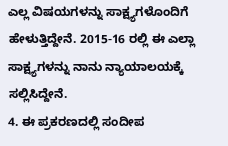ಎಲ್ಲ ವಿಷಯಗಳನ್ನು ಸಾಕ್ಷ್ಯಗಳೊಂದಿಗೆ ಹೇಳುತ್ತಿದ್ದೇನೆ. 2015-16 ರಲ್ಲಿ ಈ ಎಲ್ಲಾ ಸಾಕ್ಷ್ಯಗಳನ್ನು ನಾನು ನ್ಯಾಯಾಲಯಕ್ಕೆ ಸಲ್ಲಿಸಿದ್ದೇನೆ.
4. ಈ ಪ್ರಕರಣದಲ್ಲಿ ಸಂದೀಪ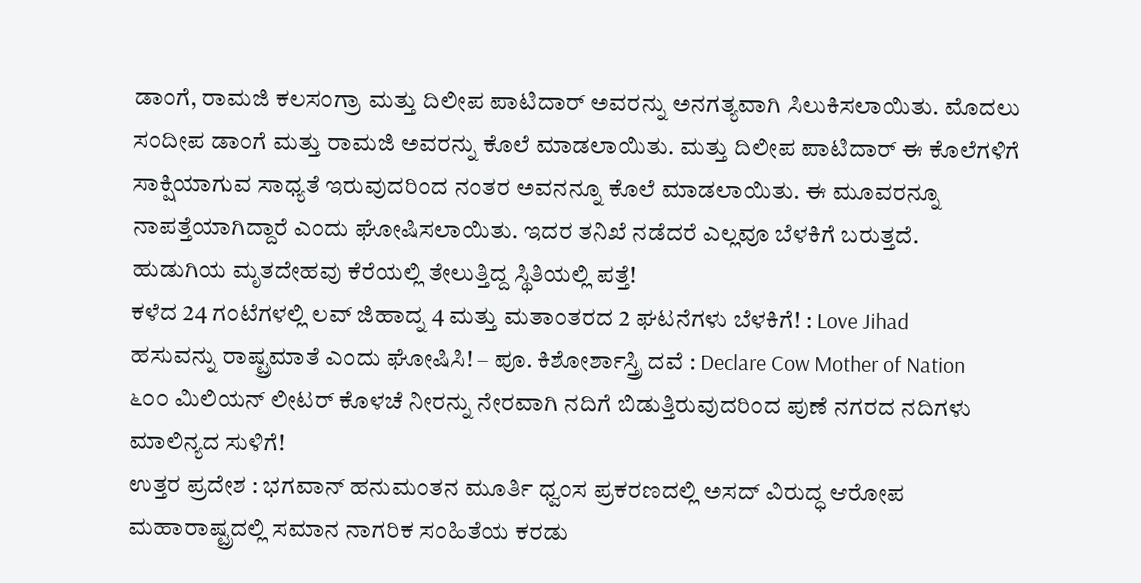ಡಾಂಗೆ, ರಾಮಜಿ ಕಲಸಂಗ್ರಾ ಮತ್ತು ದಿಲೀಪ ಪಾಟಿದಾರ್ ಅವರನ್ನು ಅನಗತ್ಯವಾಗಿ ಸಿಲುಕಿಸಲಾಯಿತು. ಮೊದಲು ಸಂದೀಪ ಡಾಂಗೆ ಮತ್ತು ರಾಮಜಿ ಅವರನ್ನು ಕೊಲೆ ಮಾಡಲಾಯಿತು. ಮತ್ತು ದಿಲೀಪ ಪಾಟಿದಾರ್ ಈ ಕೊಲೆಗಳಿಗೆ ಸಾಕ್ಷಿಯಾಗುವ ಸಾಧ್ಯತೆ ಇರುವುದರಿಂದ ನಂತರ ಅವನನ್ನೂ ಕೊಲೆ ಮಾಡಲಾಯಿತು. ಈ ಮೂವರನ್ನೂ ನಾಪತ್ತೆಯಾಗಿದ್ದಾರೆ ಎಂದು ಘೋಷಿಸಲಾಯಿತು. ಇದರ ತನಿಖೆ ನಡೆದರೆ ಎಲ್ಲವೂ ಬೆಳಕಿಗೆ ಬರುತ್ತದೆ.
ಹುಡುಗಿಯ ಮೃತದೇಹವು ಕೆರೆಯಲ್ಲಿ ತೇಲುತ್ತಿದ್ದ ಸ್ಥಿತಿಯಲ್ಲಿ ಪತ್ತೆ!
ಕಳೆದ 24 ಗಂಟೆಗಳಲ್ಲಿ ಲವ್ ಜಿಹಾದ್ನ 4 ಮತ್ತು ಮತಾಂತರದ 2 ಘಟನೆಗಳು ಬೆಳಕಿಗೆ! : Love Jihad
ಹಸುವನ್ನು ರಾಷ್ಟ್ರಮಾತೆ ಎಂದು ಘೋಷಿಸಿ! – ಪೂ. ಕಿಶೋರ್ಶಾಸ್ತ್ರಿ ದವೆ : Declare Cow Mother of Nation
೬೦೦ ಮಿಲಿಯನ್ ಲೀಟರ್ ಕೊಳಚೆ ನೀರನ್ನು ನೇರವಾಗಿ ನದಿಗೆ ಬಿಡುತ್ತಿರುವುದರಿಂದ ಪುಣೆ ನಗರದ ನದಿಗಳು ಮಾಲಿನ್ಯದ ಸುಳಿಗೆ!
ಉತ್ತರ ಪ್ರದೇಶ : ಭಗವಾನ್ ಹನುಮಂತನ ಮೂರ್ತಿ ಧ್ವಂಸ ಪ್ರಕರಣದಲ್ಲಿ ಅಸದ್ ವಿರುದ್ಧ ಆರೋಪ
ಮಹಾರಾಷ್ಟ್ರದಲ್ಲಿ ಸಮಾನ ನಾಗರಿಕ ಸಂಹಿತೆಯ ಕರಡು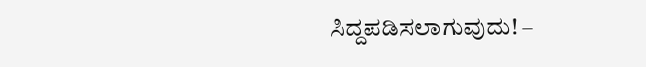ಸಿದ್ದಪಡಿಸಲಾಗುವುದು! –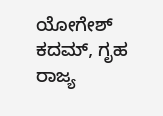ಯೋಗೇಶ್ ಕದಮ್, ಗೃಹ ರಾಜ್ಯ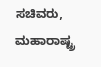ಸಚಿವರು, ಮಹಾರಾಷ್ಟ್ರ